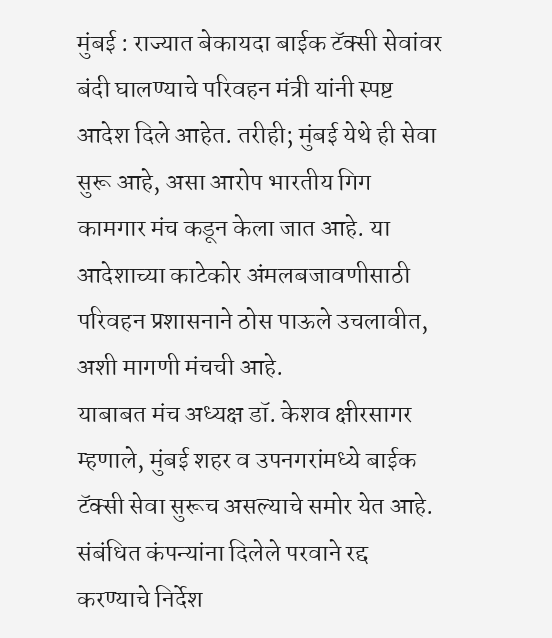मुंबई : राज्यात बेकायदा बाईक टॅक्सी सेवांवर बंदी घालण्याचे परिवहन मंत्री यांनी स्पष्ट आदेश दिले आहेत. तरीही; मुंबई येथे ही सेवा सुरू आहे, असा आरोप भारतीय गिग कामगार मंच कडून केला जात आहे. या आदेशाच्या काटेकोर अंमलबजावणीसाठी परिवहन प्रशासनाने ठोस पाऊले उचलावीत, अशी मागणी मंचची आहे.
याबाबत मंच अध्यक्ष डॉ. केशव क्षीरसागर म्हणाले, मुंबई शहर व उपनगरांमध्ये बाईक टॅक्सी सेवा सुरूच असल्याचे समोर येत आहे. संबंधित कंपन्यांना दिलेले परवाने रद्द करण्याचे निर्देश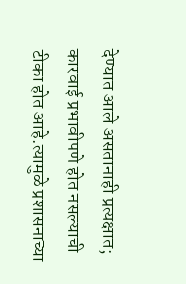देण्यात आले असतानाही प्रत्यक्षात; कारवाई प्रभावीपणे होत नसल्याची टीका होत आहे.त्यामुळे प्रशासनाच्या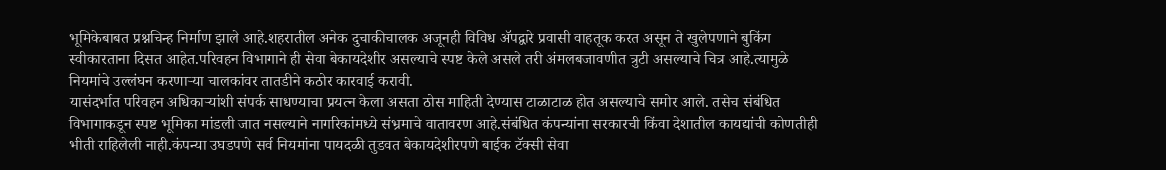भूमिकेबाबत प्रश्नचिन्ह निर्माण झाले आहे.शहरातील अनेक दुचाकीचालक अजूनही विविध ॲपद्वारे प्रवासी वाहतूक करत असून ते खुलेपणाने बुकिंग स्वीकारताना दिसत आहेत.परिवहन विभागाने ही सेवा बेकायदेशीर असल्याचे स्पष्ट केले असले तरी अंमलबजावणीत त्रुटी असल्याचे चित्र आहे.त्यामुळे नियमांचे उल्लंघन करणाऱ्या चालकांवर तातडीने कठोर कारवाई करावी.
यासंदर्भात परिवहन अधिकाऱ्यांशी संपर्क साधण्याचा प्रयत्न केला असता ठोस माहिती देण्यास टाळाटाळ होत असल्याचे समोर आले. तसेच संबंधित विभागाकडून स्पष्ट भूमिका मांडली जात नसल्याने नागरिकांमध्ये संभ्रमाचे वातावरण आहे.संबंधित कंपन्यांना सरकारची किंवा देशातील कायद्यांची कोणतीही भीती राहिलेली नाही.कंपन्या उघडपणे सर्व नियमांना पायदळी तुडवत बेकायदेशीरपणे बाईक टॅक्सी सेवा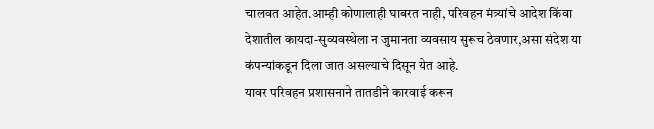चालवत आहेत.आम्ही कोणालाही घाबरत नाही, परिवहन मंत्र्यांचे आदेश किंवा देशातील कायदा-सुव्यवस्थेला न जुमानता व्यवसाय सुरूच ठेवणार,असा संदेश या कंपन्यांकडून दिला जात असल्याचे दिसून येत आहे.
यावर परिवहन प्रशासनाने तातडीने कारवाई करून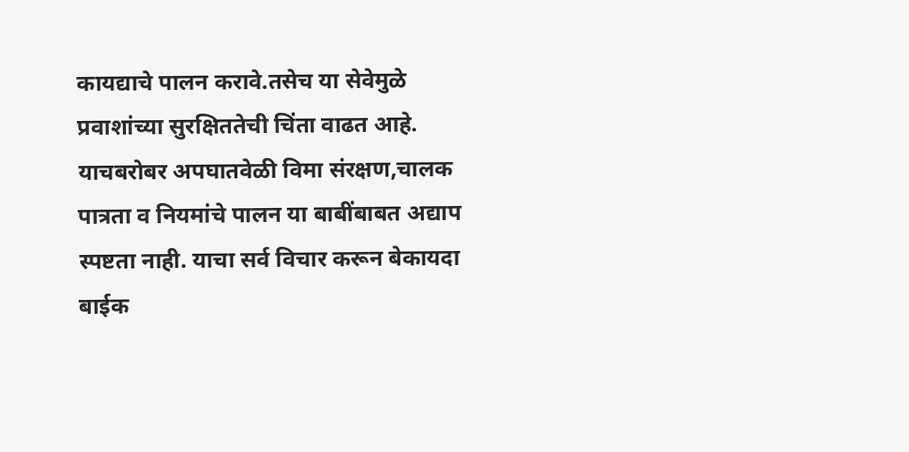कायद्याचे पालन करावे.तसेच या सेवेमुळे प्रवाशांच्या सुरक्षिततेची चिंता वाढत आहे. याचबरोबर अपघातवेळी विमा संरक्षण,चालक पात्रता व नियमांचे पालन या बाबींबाबत अद्याप स्पष्टता नाही. याचा सर्व विचार करून बेकायदा बाईक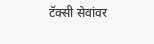टॅक्सी सेवांवर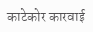काटेकोर कारवाई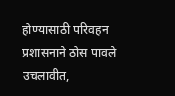होण्यासाठी परिवहन प्रशासनाने ठोस पावले उचलावीत,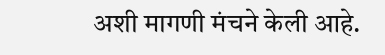अशी मागणी मंचने केली आहे.